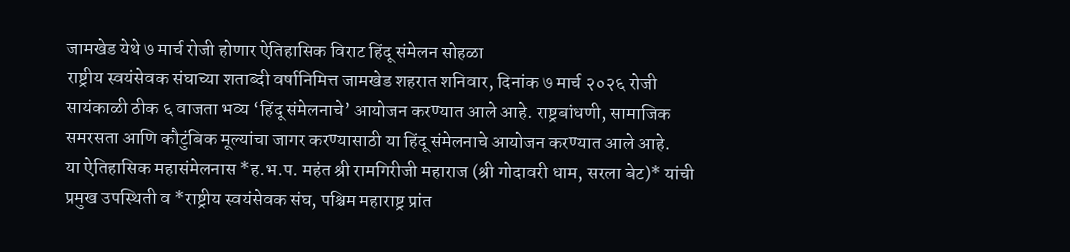जामखेड येथे ७ मार्च रोजी होणार ऐतिहासिक विराट हिंदू संमेलन सोहळा
राष्ट्रीय स्वयंसेवक संघाच्या शताब्दी वर्षानिमित्त जामखेड शहरात शनिवार, दिनांक ७ मार्च २०२६ रोजी सायंकाळी ठीक ६ वाजता भव्य ‘हिंदू संमेलनाचे’ आयोजन करण्यात आले आहे. राष्ट्रबांधणी, सामाजिक समरसता आणि कौटुंबिक मूल्यांचा जागर करण्यासाठी या हिंदू संमेलनाचे आयोजन करण्यात आले आहे.
या ऐतिहासिक महासंमेलनास *ह.भ.प. महंत श्री रामगिरीजी महाराज (श्री गोदावरी धाम, सरला बेट)* यांची प्रमुख उपस्थिती व *राष्ट्रीय स्वयंसेवक संघ, पश्चिम महाराष्ट्र प्रांत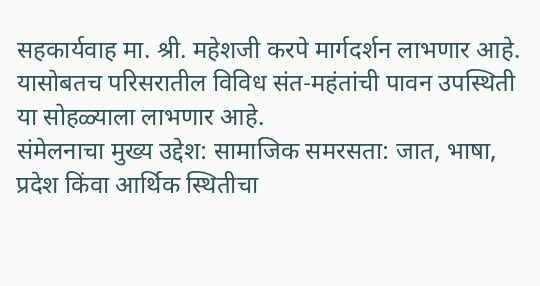सहकार्यवाह मा. श्री. महेशजी करपे मार्गदर्शन लाभणार आहे. यासोबतच परिसरातील विविध संत-महंतांची पावन उपस्थिती या सोहळ्याला लाभणार आहे.
संमेलनाचा मुख्य उद्देश: सामाजिक समरसता: जात, भाषा, प्रदेश किंवा आर्थिक स्थितीचा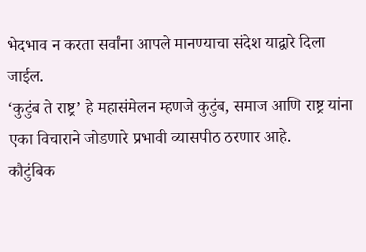भेदभाव न करता सर्वांना आपले मानण्याचा संदेश याद्वारे दिला जाईल.
‘कुटुंब ते राष्ट्र’ हे महासंमेलन म्हणजे कुटुंब, समाज आणि राष्ट्र यांना एका विचाराने जोडणारे प्रभावी व्यासपीठ ठरणार आहे.
कौटुंबिक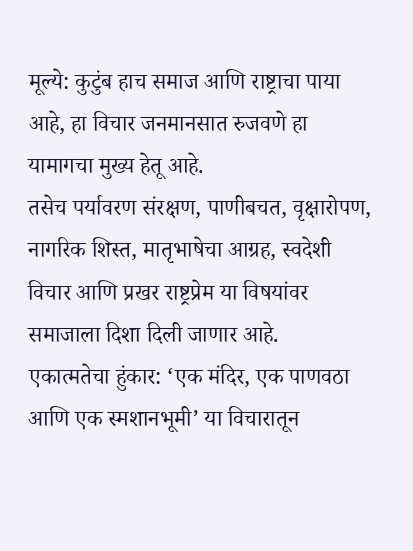मूल्ये: कुटुंब हाच समाज आणि राष्ट्राचा पाया आहे, हा विचार जनमानसात रुजवणे हा यामागचा मुख्य हेतू आहे.
तसेच पर्यावरण संरक्षण, पाणीबचत, वृक्षारोपण, नागरिक शिस्त, मातृभाषेचा आग्रह, स्वदेशी विचार आणि प्रखर राष्ट्रप्रेम या विषयांवर समाजाला दिशा दिली जाणार आहे.
एकात्मतेचा हुंकार: ‘एक मंदिर, एक पाणवठा आणि एक स्मशानभूमी’ या विचारातून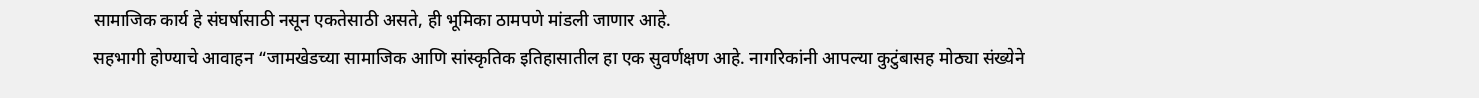सामाजिक कार्य हे संघर्षासाठी नसून एकतेसाठी असते, ही भूमिका ठामपणे मांडली जाणार आहे.
सहभागी होण्याचे आवाहन “जामखेडच्या सामाजिक आणि सांस्कृतिक इतिहासातील हा एक सुवर्णक्षण आहे. नागरिकांनी आपल्या कुटुंबासह मोठ्या संख्येने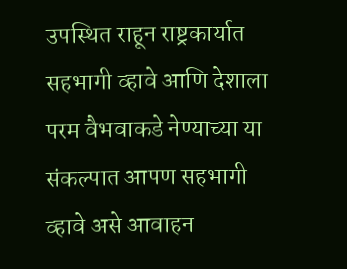उपस्थित राहून राष्ट्रकार्यात सहभागी व्हावे आणि देशाला परम वैभवाकडे नेण्याच्या या संकल्पात आपण सहभागी व्हावे असे आवाहन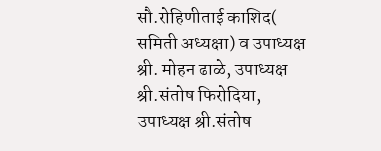सौ.रोहिणीताई काशिद( समिती अध्यक्षा) व उपाध्यक्ष श्री. मोहन ढाळे, उपाध्यक्ष श्री.संतोष फिरोदिया, उपाध्यक्ष श्री.संतोष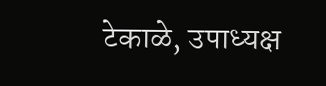टेकाळे, उपाध्यक्ष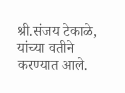श्री.संजय टेकाळे, यांच्या वतीने करण्यात आले.